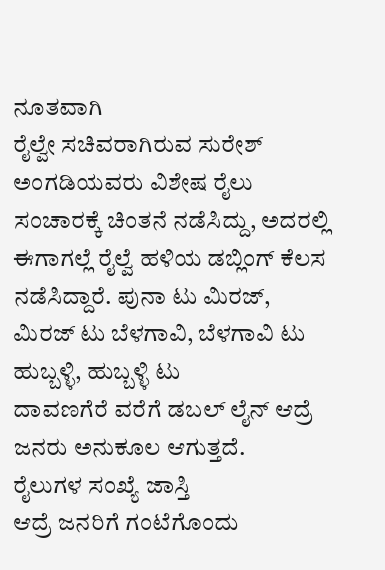ನೂತವಾಗಿ
ರೈಲ್ವೇ ಸಚಿವರಾಗಿರುವ ಸುರೇಶ್ ಅಂಗಡಿಯವರು ವಿಶೇಷ ರೈಲು ಸಂಚಾರಕ್ಕೆ ಚಿಂತನೆ ನಡೆಸಿದ್ದು, ಅದರಲ್ಲಿ
ಈಗಾಗಲ್ಲೆ ರೈಲ್ವೆ ಹಳಿಯ ಡಬ್ಲಿಂಗ್ ಕೆಲಸ
ನಡೆಸಿದ್ದಾರೆ. ಪುನಾ ಟು ಮಿರಜ್, ಮಿರಜ್ ಟು ಬೆಳಗಾವಿ, ಬೆಳಗಾವಿ ಟು
ಹುಬ್ಬಳ್ಳಿ, ಹುಬ್ಬಳ್ಳಿ ಟು
ದಾವಣಗೆರೆ ವರೆಗೆ ಡಬಲ್ ಲೈನ್ ಆದ್ರೆ ಜನರು ಅನುಕೂಲ ಆಗುತ್ತದೆ.
ರೈಲುಗಳ ಸಂಖ್ಯೆ ಜಾಸ್ತಿ
ಆದ್ರೆ ಜನರಿಗೆ ಗಂಟೆಗೊಂದು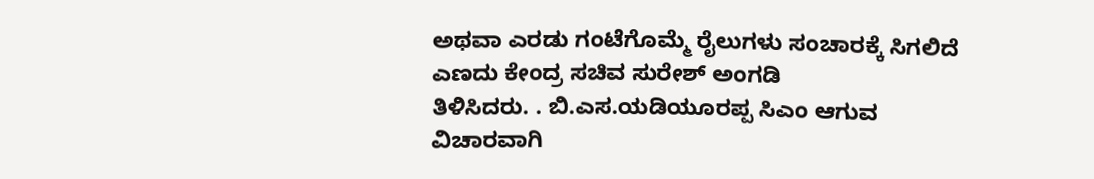ಅಥವಾ ಎರಡು ಗಂಟೆಗೊಮ್ಮೆ ರೈಲುಗಳು ಸಂಚಾರಕ್ಕೆ ಸಿಗಲಿದೆ ಎಣದು ಕೇಂದ್ರ ಸಚಿವ ಸುರೇಶ್ ಅಂಗಡಿ
ತಿಳಿಸಿದರು. . ಬಿ.ಎಸ.ಯಡಿಯೂರಪ್ಪ ಸಿಎಂ ಆಗುವ ವಿಚಾರವಾಗಿ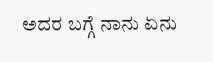ಅದರ ಬಗ್ಗೆ ನಾನು ಏನು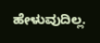ಹೇಳುವುದಿಲ್ಲ.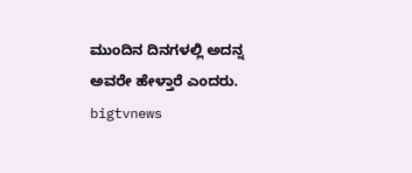ಮುಂದಿನ ದಿನಗಳಲ್ಲಿ ಅದನ್ನ
ಅವರೇ ಹೇಳ್ತಾರೆ ಎಂದರು.
bigtvnews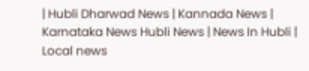| Hubli Dharwad News | Kannada News | Karnataka News Hubli News | News In Hubli | Local news